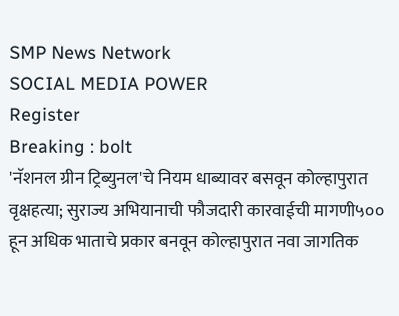SMP News Network
SOCIAL MEDIA POWER
Register
Breaking : bolt
'नॅशनल ग्रीन ट्रिब्युनल'चे नियम धाब्यावर बसवून कोल्हापुरात वृक्षहत्या; सुराज्य अभियानाची फौजदारी कारवाईची मागणी५०० हून अधिक भाताचे प्रकार बनवून कोल्हापुरात नवा जागतिक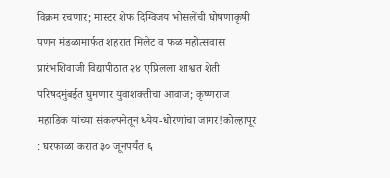विक्रम रचणार; मास्टर शेफ दिग्विजय भोसलेंची घोषणाकृषी पणन मंडळामार्फत शहरात मिलेट व फळ महोत्सवास प्रारंभशिवाजी विद्यापीठात २४ एप्रिलला शाश्वत शेती परिषदमुंबईत घुमणार युवाशक्तीचा आवाज; कृष्णराज महाडिक यांच्या संकल्पनेतून ध्येय-धोरणांचा जागर!कोल्हापूर : घरफाळा करात ३० जूनपर्यंत ६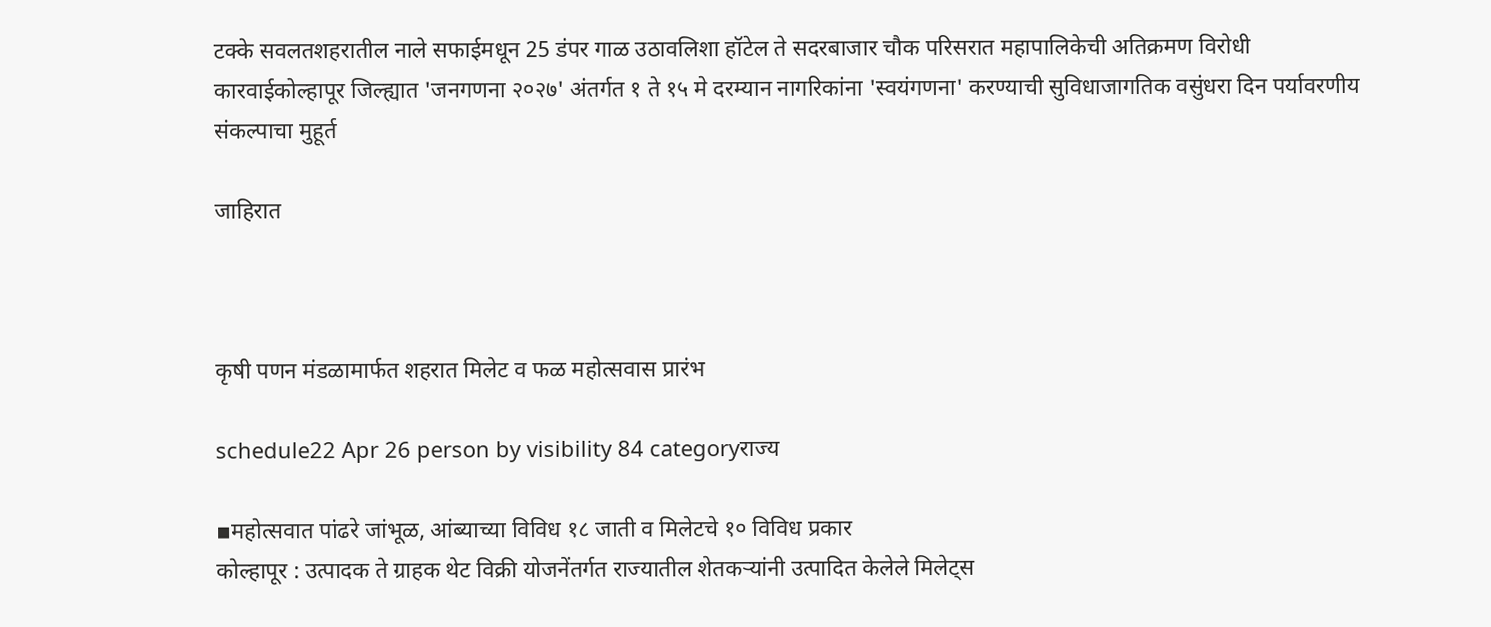टक्के सवलतशहरातील नाले सफाईमधून 25 डंपर गाळ उठावलिशा हॉटेल ते सदरबाजार चौक परिसरात महापालिकेची अतिक्रमण विरोधी कारवाईकोल्हापूर जिल्ह्यात 'जनगणना २०२७' अंतर्गत १ ते १५ मे दरम्यान नागरिकांना 'स्वयंगणना' करण्याची सुविधाजागतिक वसुंधरा दिन पर्यावरणीय संकल्पाचा मुहूर्त

जाहिरात



कृषी पणन मंडळामार्फत शहरात मिलेट व फळ महोत्सवास प्रारंभ

schedule22 Apr 26 person by visibility 84 categoryराज्य

▪महोत्सवात पांढरे जांभूळ, आंब्याच्या विविध १८ जाती व मिलेटचे १० विविध प्रकार
कोल्हापूर : उत्पादक ते ग्राहक थेट विक्री योजनेंतर्गत राज्यातील शेतकऱ्यांनी उत्पादित केलेले मिलेट्स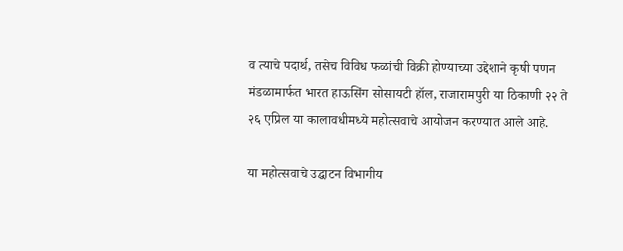व त्याचे पदार्थ, तसेच विविध फळांची विक्री होण्याच्या उद्देशाने कृषी पणन मंडळामार्फत भारत हाऊसिंग सोसायटी हॉल, राजारामपुरी या ठिकाणी २२ ते २६ एप्रिल या कालावधीमध्ये महोत्सवाचे आयोजन करण्यात आले आहे.

या महोत्सवाचे उद्घाटन विभागीय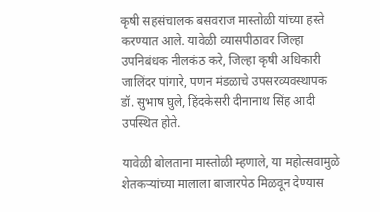कृषी सहसंचालक बसवराज मास्तोळी यांच्या हस्ते करण्यात आले. यावेळी व्यासपीठावर जिल्हा उपनिबंधक नीलकंठ करे, जिल्हा कृषी अधिकारी जालिंदर पांगारे, पणन मंडळाचे उपसरव्यवस्थापक डॉ. सुभाष घुले, हिंदकेसरी दीनानाथ सिंह आदी उपस्थित होते.

यावेळी बोलताना मास्तोळी म्हणाले, या महोत्सवामुळे शेतकऱ्यांच्या मालाला बाजारपेठ मिळवून देण्यास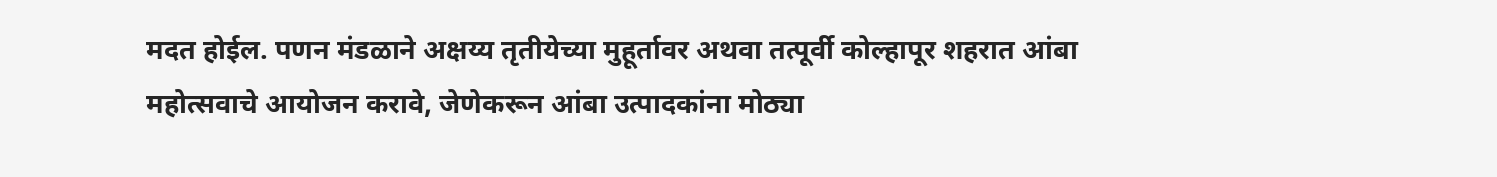मदत होईल. पणन मंडळाने अक्षय्य तृतीयेच्या मुहूर्तावर अथवा तत्पूर्वी कोल्हापूर शहरात आंबा महोत्सवाचे आयोजन करावे, जेणेकरून आंबा उत्पादकांना मोठ्या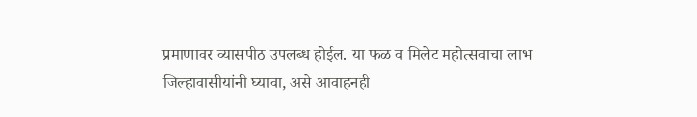प्रमाणावर व्यासपीठ उपलब्ध होईल. या फळ व मिलेट महोत्सवाचा लाभ जिल्हावासीयांनी घ्यावा, असे आवाहनही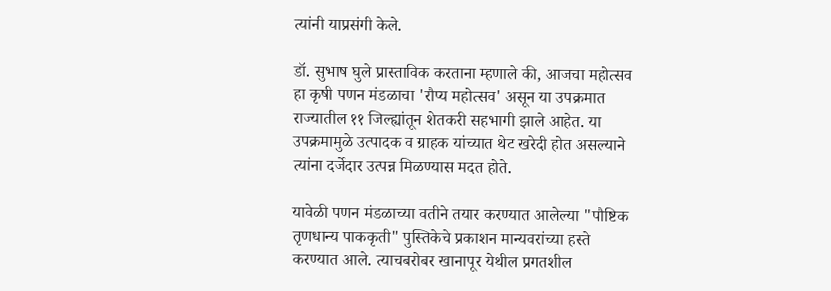त्यांनी याप्रसंगी केले.

डॉ. सुभाष घुले प्रास्ताविक करताना म्हणाले की, आजचा महोत्सव हा कृषी पणन मंडळाचा 'रौप्य महोत्सव' असून या उपक्रमात राज्यातील ११ जिल्ह्यांतून शेतकरी सहभागी झाले आहेत. या उपक्रमामुळे उत्पादक व ग्राहक यांच्यात थेट खरेदी होत असल्याने त्यांना दर्जेदार उत्पन्न मिळण्यास मदत होते.

यावेळी पणन मंडळाच्या वतीने तयार करण्यात आलेल्या "पौष्टिक तृणधान्य पाककृती" पुस्तिकेचे प्रकाशन मान्यवरांच्या हस्ते करण्यात आले. त्याचबरोबर खानापूर येथील प्रगतशील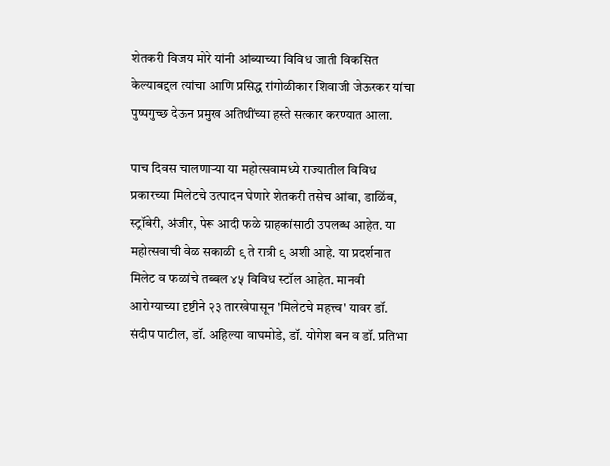शेतकरी विजय मोरे यांनी आंब्याच्या विविध जाती विकसित केल्याबद्दल त्यांचा आणि प्रसिद्ध रांगोळीकार शिवाजी जेऊरकर यांचा पुष्पगुच्छ देऊन प्रमुख अतिथींच्या हस्ते सत्कार करण्यात आला.

पाच दिवस चालणाऱ्या या महोत्सवामध्ये राज्यातील विविध प्रकारच्या मिलेटचे उत्पादन घेणारे शेतकरी तसेच आंबा, डाळिंब, स्ट्रॉबेरी, अंजीर, पेरू आदी फळे ग्राहकांसाठी उपलब्ध आहेत. या महोत्सवाची वेळ सकाळी ९ ते रात्री ९ अशी आहे. या प्रदर्शनात मिलेट व फळांचे तब्बल ४५ विविध स्टॉल आहेत. मानवी आरोग्याच्या दृष्टीने २३ तारखेपासून 'मिलेटचे महत्त्व' यावर डॉ. संदीप पाटील, डॉ. अहिल्या वाघमोडे, डॉ. योगेश बन व डॉ. प्रतिभा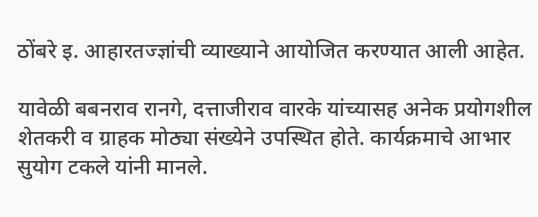ठोंबरे इ. आहारतज्ज्ञांची व्याख्याने आयोजित करण्यात आली आहेत.

यावेळी बबनराव रानगे, दत्ताजीराव वारके यांच्यासह अनेक प्रयोगशील शेतकरी व ग्राहक मोठ्या संख्येने उपस्थित होते. कार्यक्रमाचे आभार सुयोग टकले यांनी मानले.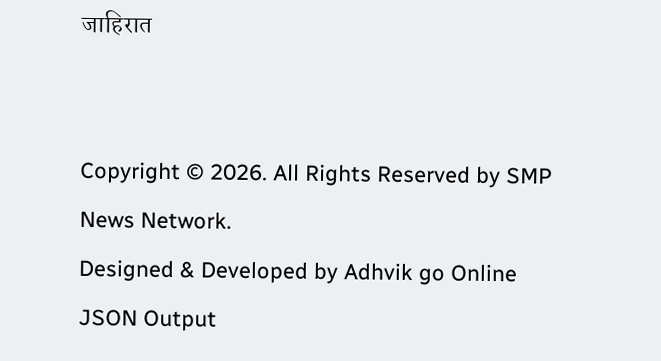जाहिरात


Copyright © 2026. All Rights Reserved by SMP News Network.
Designed & Developed by Adhvik go Online
JSON Output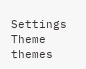Settings
Theme
themes